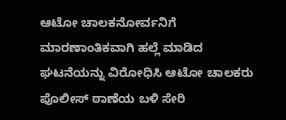ಆಟೋ ಚಾಲಕನೋರ್ವನಿಗೆ ಮಾರಣಾಂತಿಕವಾಗಿ ಹಲ್ಲೆ ಮಾಡಿದ ಘಟನೆಯನ್ನು ವಿರೋಧಿಸಿ ಆಟೋ ಚಾಲಕರು ಪೊಲೀಸ್ ಠಾಣೆಯ ಬಳಿ ಸೇರಿ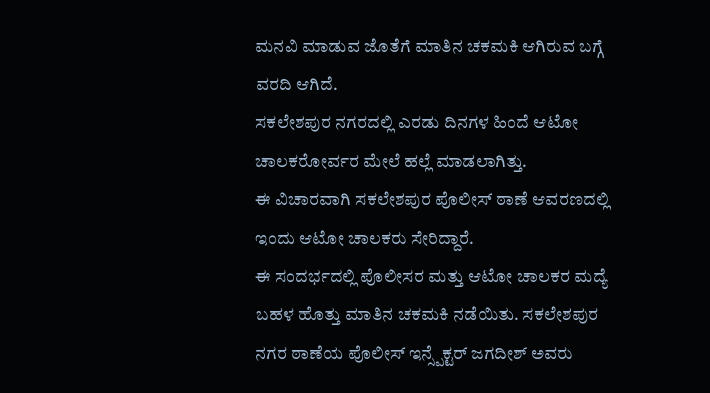ಮನವಿ ಮಾಡುವ ಜೊತೆಗೆ ಮಾತಿನ ಚಕಮಕಿ ಆಗಿರುವ ಬಗ್ಗೆ ವರದಿ ಆಗಿದೆ.
ಸಕಲೇಶಪುರ ನಗರದಲ್ಲಿ ಎರಡು ದಿನಗಳ ಹಿಂದೆ ಆಟೋ ಚಾಲಕರೋರ್ವರ ಮೇಲೆ ಹಲ್ಲೆ ಮಾಡಲಾಗಿತ್ತು.
ಈ ವಿಚಾರವಾಗಿ ಸಕಲೇಶಪುರ ಪೊಲೀಸ್ ಠಾಣೆ ಆವರಣದಲ್ಲಿ ಇಂದು ಆಟೋ ಚಾಲಕರು ಸೇರಿದ್ದಾರೆ.
ಈ ಸಂದರ್ಭದಲ್ಲಿ ಪೊಲೀಸರ ಮತ್ತು ಆಟೋ ಚಾಲಕರ ಮದ್ಯೆ ಬಹಳ ಹೊತ್ತು ಮಾತಿನ ಚಕಮಕಿ ನಡೆಯಿತು. ಸಕಲೇಶಪುರ ನಗರ ಠಾಣೆಯ ಪೊಲೀಸ್ ಇನ್ಸ್ಪೆಕ್ಟರ್ ಜಗದೀಶ್ ಅವರು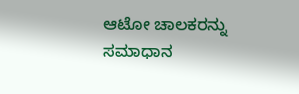ಆಟೋ ಚಾಲಕರನ್ನು ಸಮಾಧಾನ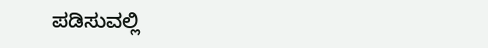ಪಡಿಸುವಲ್ಲಿ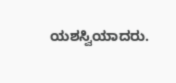ಯಶಸ್ವಿಯಾದರು.